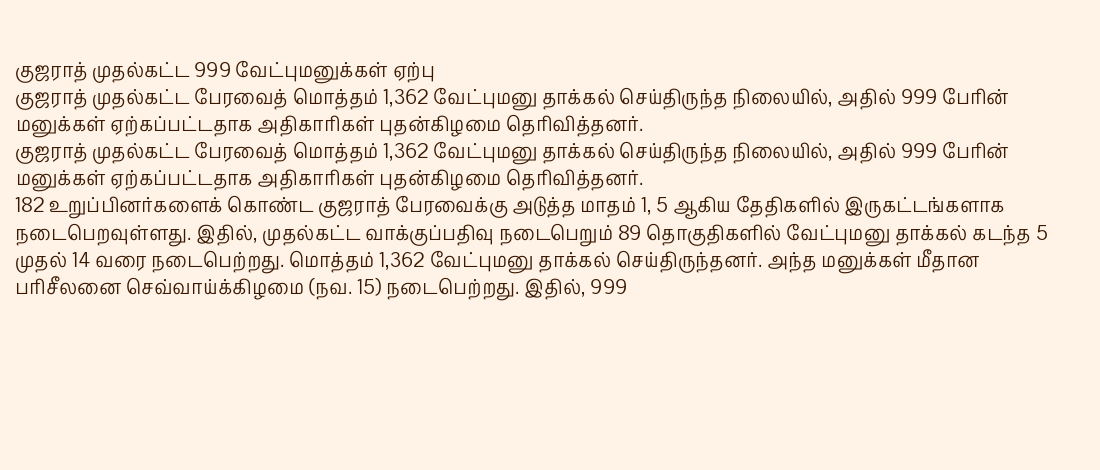குஜராத் முதல்கட்ட 999 வேட்புமனுக்கள் ஏற்பு
குஜராத் முதல்கட்ட பேரவைத் மொத்தம் 1,362 வேட்புமனு தாக்கல் செய்திருந்த நிலையில், அதில் 999 பேரின் மனுக்கள் ஏற்கப்பட்டதாக அதிகாரிகள் புதன்கிழமை தெரிவித்தனர்.
குஜராத் முதல்கட்ட பேரவைத் மொத்தம் 1,362 வேட்புமனு தாக்கல் செய்திருந்த நிலையில், அதில் 999 பேரின் மனுக்கள் ஏற்கப்பட்டதாக அதிகாரிகள் புதன்கிழமை தெரிவித்தனர்.
182 உறுப்பினர்களைக் கொண்ட குஜராத் பேரவைக்கு அடுத்த மாதம் 1, 5 ஆகிய தேதிகளில் இருகட்டங்களாக நடைபெறவுள்ளது. இதில், முதல்கட்ட வாக்குப்பதிவு நடைபெறும் 89 தொகுதிகளில் வேட்புமனு தாக்கல் கடந்த 5 முதல் 14 வரை நடைபெற்றது. மொத்தம் 1,362 வேட்புமனு தாக்கல் செய்திருந்தனர். அந்த மனுக்கள் மீதான பரிசீலனை செவ்வாய்க்கிழமை (நவ. 15) நடைபெற்றது. இதில், 999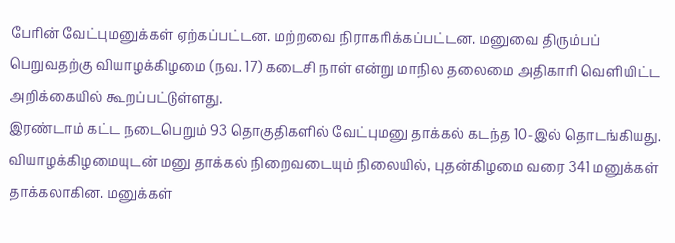பேரின் வேட்புமனுக்கள் ஏற்கப்பட்டன. மற்றவை நிராகரிக்கப்பட்டன. மனுவை திரும்பப் பெறுவதற்கு வியாழக்கிழமை (நவ. 17) கடைசி நாள் என்று மாநில தலைமை அதிகாரி வெளியிட்ட அறிக்கையில் கூறப்பட்டுள்ளது.
இரண்டாம் கட்ட நடைபெறும் 93 தொகுதிகளில் வேட்புமனு தாக்கல் கடந்த 10-இல் தொடங்கியது. வியாழக்கிழமையுடன் மனு தாக்கல் நிறைவடையும் நிலையில், புதன்கிழமை வரை 341 மனுக்கள் தாக்கலாகின. மனுக்கள்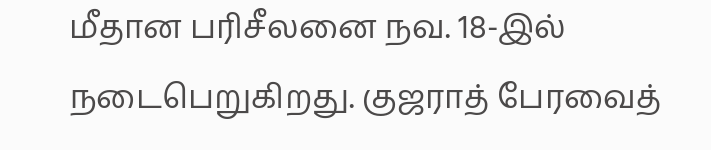மீதான பரிசீலனை நவ. 18-இல் நடைபெறுகிறது. குஜராத் பேரவைத்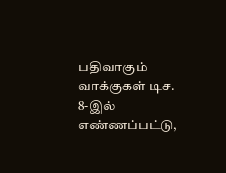பதிவாகும் வாக்குகள் டிச. 8-இல் எண்ணப்பட்டு,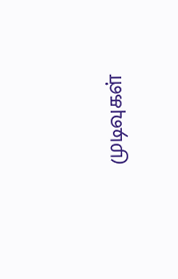முடிவுகள்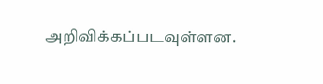அறிவிக்கப்படவுள்ளன.